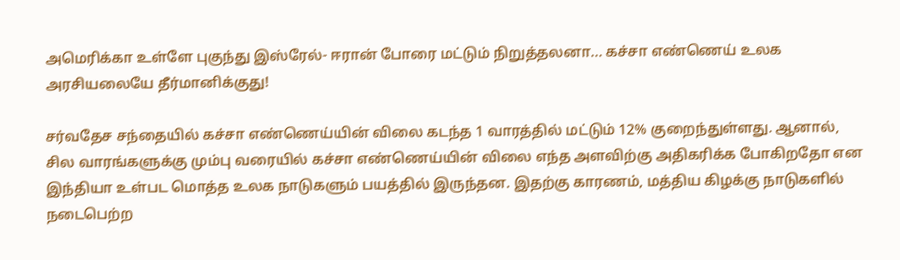அமெரிக்கா உள்ளே புகுந்து இஸ்ரேல்- ஈரான் போரை மட்டும் நிறுத்தலனா... கச்சா எண்ணெய் உலக அரசியலையே தீர்மானிக்குது!

சர்வதேச சந்தையில் கச்சா எண்ணெய்யின் விலை கடந்த 1 வாரத்தில் மட்டும் 12% குறைந்துள்ளது. ஆனால், சில வாரங்களுக்கு மும்பு வரையில் கச்சா எண்ணெய்யின் விலை எந்த அளவிற்கு அதிகரிக்க போகிறதோ என இந்தியா உள்பட மொத்த உலக நாடுகளும் பயத்தில் இருந்தன. இதற்கு காரணம், மத்திய கிழக்கு நாடுகளில் நடைபெற்ற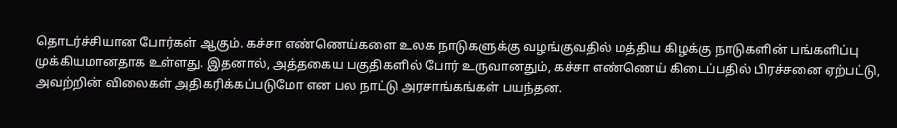தொடர்ச்சியான போர்கள் ஆகும். கச்சா எண்ணெய்களை உலக நாடுகளுக்கு வழங்குவதில் மத்திய கிழக்கு நாடுகளின் பங்களிப்பு முக்கியமானதாக உள்ளது. இதனால், அத்தகைய பகுதிகளில் போர் உருவானதும், கச்சா எண்ணெய் கிடைப்பதில் பிரச்சனை ஏற்பட்டு, அவற்றின் விலைகள் அதிகரிக்கப்படுமோ என பல நாட்டு அரசாங்கங்கள் பயந்தன.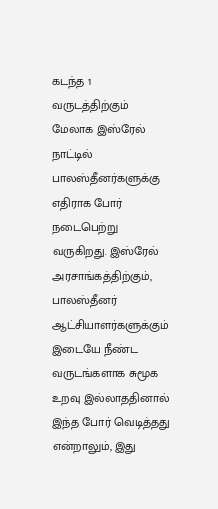கடந்த 1 வருடத்திற்கும் மேலாக இஸ்ரேல் நாட்டில் பாலஸ்தீனர்களுக்கு எதிராக போர் நடைபெற்று வருகிறது. இஸ்ரேல் அரசாங்கத்திற்கும், பாலஸ்தீனர் ஆட்சியாளர்களுக்கும் இடையே நீண்ட வருடங்களாக சுமூக உறவு இல்லாததினால் இந்த போர் வெடித்தது என்றாலும், இது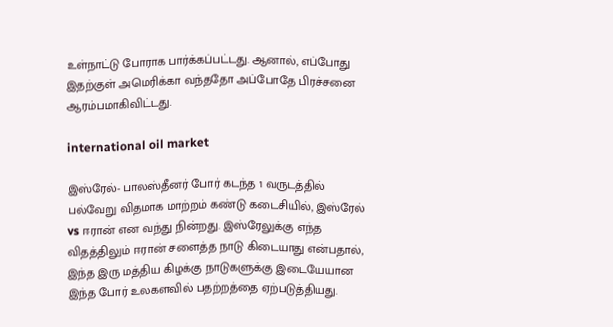உள்நாட்டு போராக பார்க்கப்பட்டது. ஆனால், எப்போது இதற்குள் அமெரிக்கா வந்ததோ அப்போதே பிரச்சனை ஆரம்பமாகிவிட்டது.

international oil market

இஸ்ரேல்- பாலஸ்தீனர் போர் கடந்த 1 வருடத்தில் பல்வேறு விதமாக மாற்றம் கண்டு கடைசியில், இஸ்ரேல் vs ஈரான் என வந்து நின்றது. இஸ்ரேலுக்கு எந்த விதத்திலும் ஈரான் சளைத்த நாடு கிடையாது என்பதால், இந்த இரு மத்திய கிழக்கு நாடுகளுக்கு இடையேயான இந்த போர் உலகளவில் பதற்றத்தை ஏற்படுத்தியது.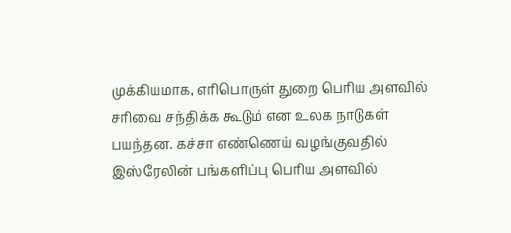முக்கியமாக, எரிபொருள் துறை பெரிய அளவில் சரிவை சந்திக்க கூடும் என உலக நாடுகள் பயந்தன. கச்சா எண்ணெய் வழங்குவதில் இஸ்ரேலின் பங்களிப்பு பெரிய அளவில்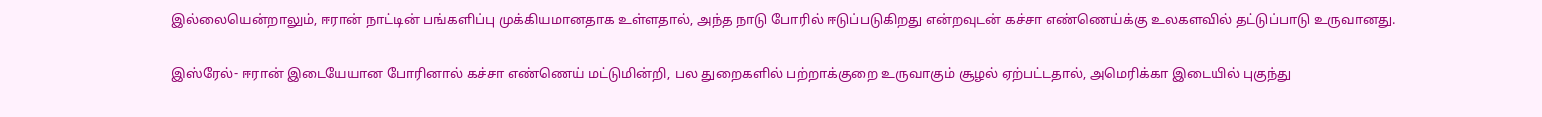இல்லையென்றாலும், ஈரான் நாட்டின் பங்களிப்பு முக்கியமானதாக உள்ளதால், அந்த நாடு போரில் ஈடுப்படுகிறது என்றவுடன் கச்சா எண்ணெய்க்கு உலகளவில் தட்டுப்பாடு உருவானது.

இஸ்ரேல்- ஈரான் இடையேயான போரினால் கச்சா எண்ணெய் மட்டுமின்றி, பல துறைகளில் பற்றாக்குறை உருவாகும் சூழல் ஏற்பட்டதால், அமெரிக்கா இடையில் புகுந்து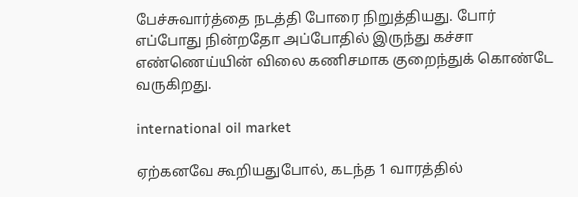பேச்சுவார்த்தை நடத்தி போரை நிறுத்தியது. போர் எப்போது நின்றதோ அப்போதில் இருந்து கச்சா எண்ணெய்யின் விலை கணிசமாக குறைந்துக் கொண்டே வருகிறது.

international oil market

ஏற்கனவே கூறியதுபோல், கடந்த 1 வாரத்தில்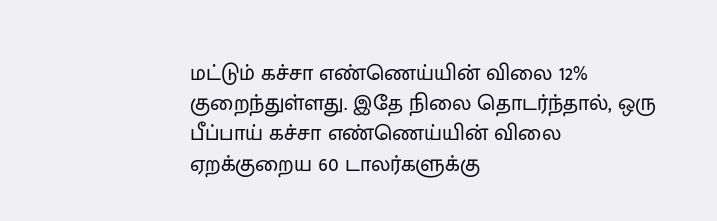மட்டும் கச்சா எண்ணெய்யின் விலை 12% குறைந்துள்ளது. இதே நிலை தொடர்ந்தால், ஒரு பீப்பாய் கச்சா எண்ணெய்யின் விலை ஏறக்குறைய 60 டாலர்களுக்கு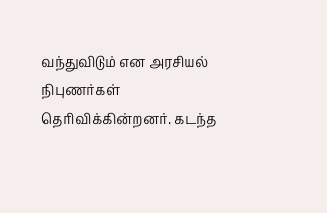வந்துவிடும் என அரசியல் நிபுணர்கள் தெரிவிக்கின்றனர். கடந்த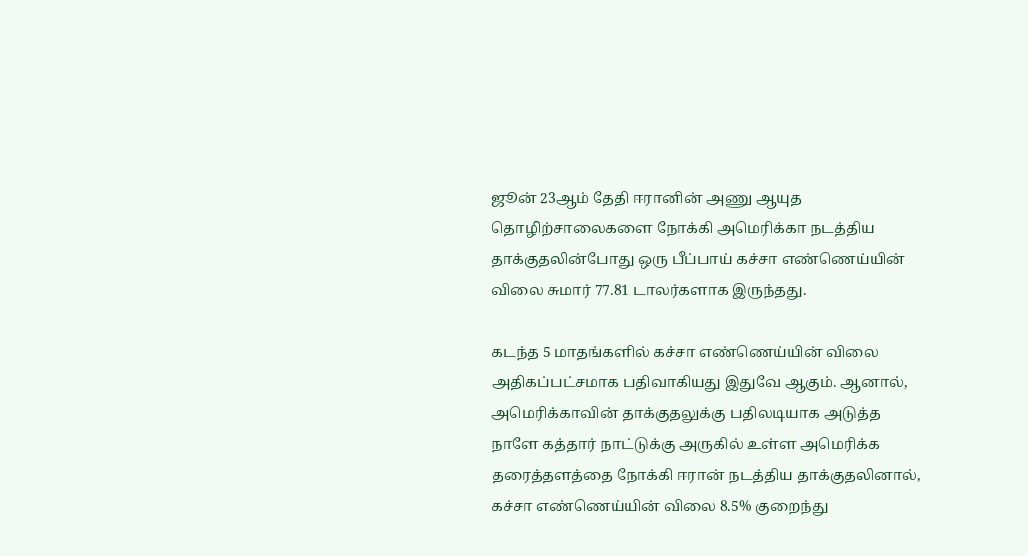ஜூன் 23ஆம் தேதி ஈரானின் அணு ஆயுத தொழிற்சாலைகளை நோக்கி அமெரிக்கா நடத்திய தாக்குதலின்போது ஒரு பீப்பாய் கச்சா எண்ணெய்யின் விலை சுமார் 77.81 டாலர்களாக இருந்தது.

கடந்த 5 மாதங்களில் கச்சா எண்ணெய்யின் விலை அதிகப்பட்சமாக பதிவாகியது இதுவே ஆகும். ஆனால், அமெரிக்காவின் தாக்குதலுக்கு பதிலடியாக அடுத்த நாளே கத்தார் நாட்டுக்கு அருகில் உள்ள அமெரிக்க தரைத்தளத்தை நோக்கி ஈரான் நடத்திய தாக்குதலினால், கச்சா எண்ணெய்யின் விலை 8.5% குறைந்து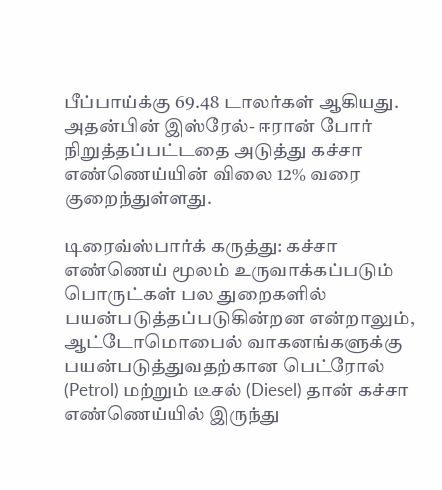பீப்பாய்க்கு 69.48 டாலர்கள் ஆகியது. அதன்பின் இஸ்ரேல்- ஈரான் போர் நிறுத்தப்பட்டதை அடுத்து கச்சா எண்ணெய்யின் விலை 12% வரை குறைந்துள்ளது.

டிரைவ்ஸ்பார்க் கருத்து: கச்சா எண்ணெய் மூலம் உருவாக்கப்படும் பொருட்கள் பல துறைகளில் பயன்படுத்தப்படுகின்றன என்றாலும், ஆட்டோமொபைல் வாகனங்களுக்கு பயன்படுத்துவதற்கான பெட்ரோல் (Petrol) மற்றும் டீசல் (Diesel) தான் கச்சா எண்ணெய்யில் இருந்து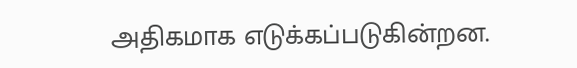அதிகமாக எடுக்கப்படுகின்றன.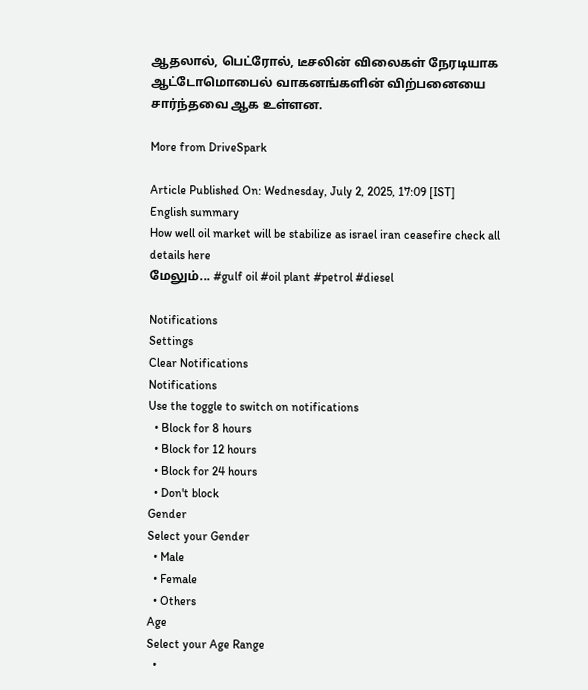ஆதலால், பெட்ரோல், டீசலின் விலைகள் நேரடியாக ஆட்டோமொபைல் வாகனங்களின் விற்பனையை சார்ந்தவை ஆக உள்ளன.

More from DriveSpark

Article Published On: Wednesday, July 2, 2025, 17:09 [IST]
English summary
How well oil market will be stabilize as israel iran ceasefire check all details here
மேலும்... #gulf oil #oil plant #petrol #diesel

Notifications
Settings
Clear Notifications
Notifications
Use the toggle to switch on notifications
  • Block for 8 hours
  • Block for 12 hours
  • Block for 24 hours
  • Don't block
Gender
Select your Gender
  • Male
  • Female
  • Others
Age
Select your Age Range
  •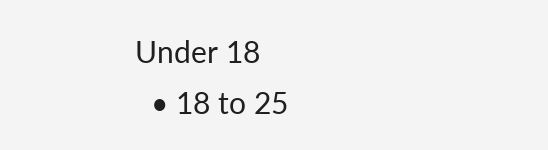Under 18
  • 18 to 25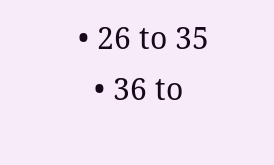• 26 to 35
  • 36 to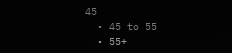45
  • 45 to 55
  • 55+